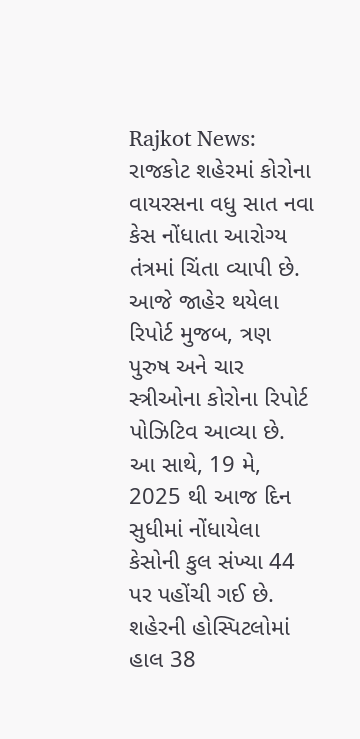Rajkot News: રાજકોટ શહેરમાં કોરોના વાયરસના વધુ સાત નવા કેસ નોંધાતા આરોગ્ય તંત્રમાં ચિંતા વ્યાપી છે. આજે જાહેર થયેલા રિપોર્ટ મુજબ, ત્રણ પુરુષ અને ચાર સ્ત્રીઓના કોરોના રિપોર્ટ પોઝિટિવ આવ્યા છે. આ સાથે, 19 મે, 2025 થી આજ દિન સુધીમાં નોંધાયેલા કેસોની કુલ સંખ્યા 44 પર પહોંચી ગઈ છે.
શહેરની હોસ્પિટલોમાં હાલ 38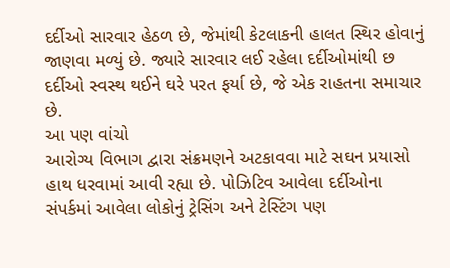દર્દીઓ સારવાર હેઠળ છે, જેમાંથી કેટલાકની હાલત સ્થિર હોવાનું જાણવા મળ્યું છે. જ્યારે સારવાર લઈ રહેલા દર્દીઓમાંથી છ દર્દીઓ સ્વસ્થ થઈને ઘરે પરત ફર્યા છે, જે એક રાહતના સમાચાર છે.
આ પણ વાંચો
આરોગ્ય વિભાગ દ્વારા સંક્રમણને અટકાવવા માટે સઘન પ્રયાસો હાથ ધરવામાં આવી રહ્યા છે. પોઝિટિવ આવેલા દર્દીઓના સંપર્કમાં આવેલા લોકોનું ટ્રેસિંગ અને ટેસ્ટિંગ પણ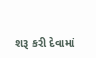શરૂ કરી દેવામાં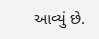આવ્યું છે.